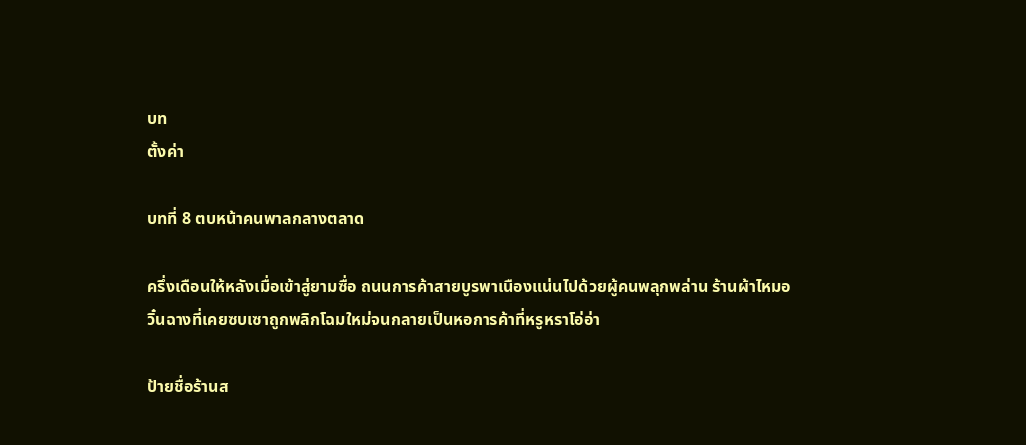บท
ตั้งค่า

บทที่ 8 ตบหน้าคนพาลกลางตลาด

ครึ่งเดือนให้หลังเมื่อเข้าสู่ยามซื่อ ถนนการค้าสายบูรพาเนืองแน่นไปด้วยผู้คนพลุกพล่าน ร้านผ้าไหมอวิ๋นฉางที่เคยซบเซาถูกพลิกโฉมใหม่จนกลายเป็นหอการค้าที่หรูหราโอ่อ่า

ป้ายชื่อร้านส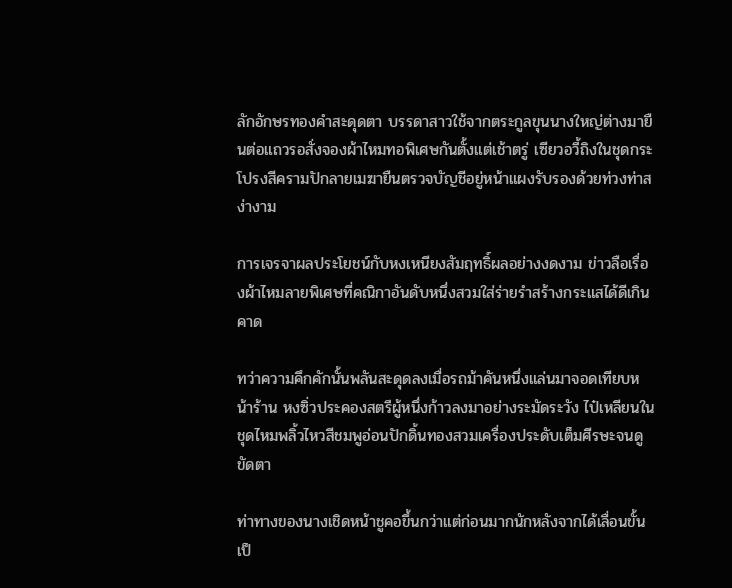ลักอักษรทองคำสะดุดตา บรรดาสาวใช้จากตระกูลขุนนางใหญ่ต่างมายืนต่อแถวรอสั่งจองผ้าไหมทอพิเศษกันตั้งแต่เช้าตรู่ เซียวอวี้ถิงในชุดกระโปรงสีครามปักลายเมฆายืนตรวจบัญชีอยู่หน้าแผงรับรองด้วยท่วงท่าสง่างาม

การเจรจาผลประโยชน์กับหงเหนียงสัมฤทธิ์ผลอย่างงดงาม ข่าวลือเรื่องผ้าไหมลายพิเศษที่คณิกาอันดับหนึ่งสวมใส่ร่ายรำสร้างกระแสได้ดีเกินคาด

ทว่าความคึกคักนั้นพลันสะดุดลงเมื่อรถม้าคันหนึ่งแล่นมาจอดเทียบหน้าร้าน หงซิ่วประคองสตรีผู้หนึ่งก้าวลงมาอย่างระมัดระวัง ไป๋เหลียนในชุดไหมพลิ้วไหวสีชมพูอ่อนปักดิ้นทองสวมเครื่องประดับเต็มศีรษะจนดูขัดตา

ท่าทางของนางเชิดหน้าชูคอขึ้นกว่าแต่ก่อนมากนักหลังจากได้เลื่อนขั้นเป็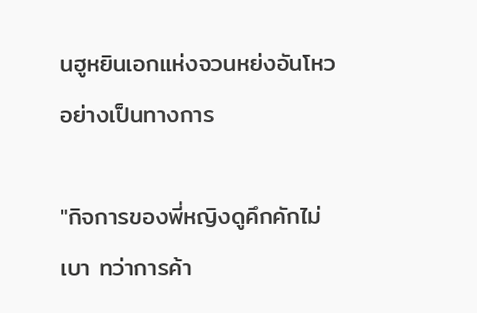นฮูหยินเอกแห่งจวนหย่งอันโหวอย่างเป็นทางการ

"กิจการของพี่หญิงดูคึกคักไม่เบา ทว่าการค้า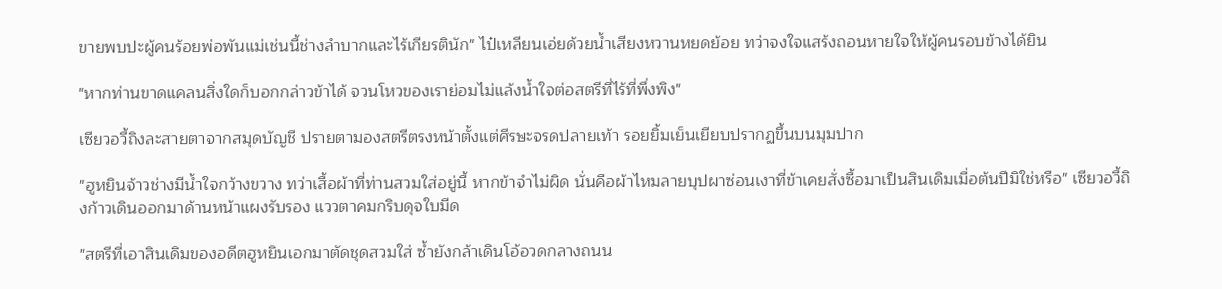ขายพบปะผู้คนร้อยพ่อพันแม่เช่นนี้ช่างลำบากและไร้เกียรตินัก" ไป๋เหลียนเอ่ยด้วยน้ำเสียงหวานหยดย้อย ทว่าจงใจแสร้งถอนหายใจให้ผู้คนรอบข้างได้ยิน

"หากท่านขาดแคลนสิ่งใดก็บอกกล่าวข้าได้ จวนโหวของเราย่อมไม่แล้งน้ำใจต่อสตรีที่ไร้ที่พึ่งพิง"

เซียวอวี้ถิงละสายตาจากสมุดบัญชี ปรายตามองสตรีตรงหน้าตั้งแต่ศีรษะจรดปลายเท้า รอยยิ้มเย็นเยียบปรากฏขึ้นบนมุมปาก

"ฮูหยินจ้าวช่างมีน้ำใจกว้างขวาง ทว่าเสื้อผ้าที่ท่านสวมใส่อยู่นี้ หากข้าจำไม่ผิด นั่นคือผ้าไหมลายบุปผาซ่อนเงาที่ข้าเคยสั่งซื้อมาเป็นสินเดิมเมื่อต้นปีมิใช่หรือ" เซียวอวี้ถิงก้าวเดินออกมาด้านหน้าแผงรับรอง แววตาคมกริบดุจใบมีด

"สตรีที่เอาสินเดิมของอดีตฮูหยินเอกมาตัดชุดสวมใส่ ซ้ำยังกล้าเดินโอ้อวดกลางถนน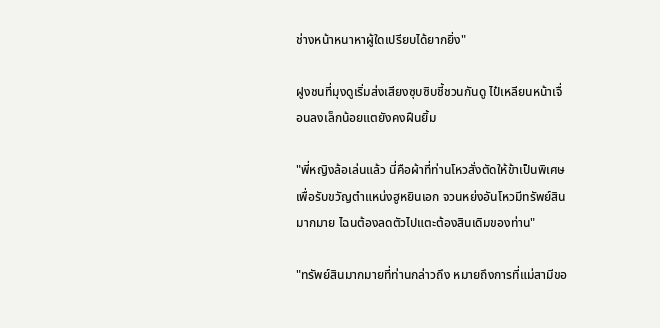ช่างหน้าหนาหาผู้ใดเปรียบได้ยากยิ่ง"

ฝูงชนที่มุงดูเริ่มส่งเสียงซุบซิบชี้ชวนกันดู ไป๋เหลียนหน้าเจื่อนลงเล็กน้อยแตยังคงฝืนยิ้ม

"พี่หญิงล้อเล่นแล้ว นี่คือผ้าที่ท่านโหวสั่งตัดให้ข้าเป็นพิเศษเพื่อรับขวัญตำแหน่งฮูหยินเอก จวนหย่งอันโหวมีทรัพย์สินมากมาย ไฉนต้องลดตัวไปแตะต้องสินเดิมของท่าน"

"ทรัพย์สินมากมายที่ท่านกล่าวถึง หมายถึงการที่แม่สามีขอ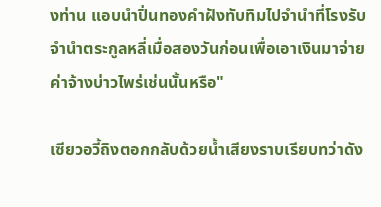งท่าน แอบนำปิ่นทองคำฝังทับทิมไปจำนำที่โรงรับจำนำตระกูลหลี่เมื่อสองวันก่อนเพื่อเอาเงินมาจ่ายค่าจ้างบ่าวไพร่เช่นนั้นหรือ"

เซียวอวี้ถิงตอกกลับด้วยน้ำเสียงราบเรียบทว่าดัง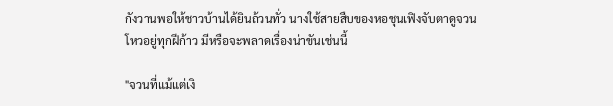กังวานพอให้ชาวบ้านได้ยินถ้วนทั่ว นางใช้สายสืบของหอชุนเฟิงจับตาดูจวนโหวอยู่ทุกฝีก้าว มีหรือจะพลาดเรื่องน่าขันเช่นนี้

"จวนที่แม้แต่เงิ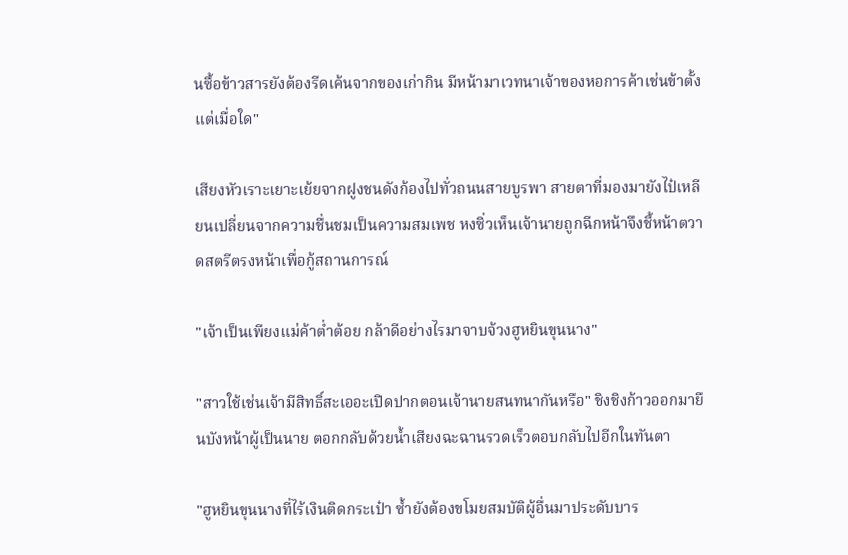นซื้อข้าวสารยังต้องรีดเค้นจากของเก่ากิน มีหน้ามาเวทนาเจ้าของหอการค้าเช่นข้าตั้งแต่เมื่อใด"

เสียงหัวเราะเยาะเย้ยจากฝูงชนดังก้องไปทั่วถนนสายบูรพา สายตาที่มองมายังไป๋เหลียนเปลี่ยนจากความชื่นชมเป็นความสมเพช หงซิ่วเห็นเจ้านายถูกฉีกหน้าจึงชี้หน้าตวาดสตรีตรงหน้าเพื่อกู้สถานการณ์

"เจ้าเป็นเพียงแม่ค้าต่ำต้อย กล้าดีอย่างไรมาจาบจ้วงฮูหยินขุนนาง"

"สาวใช้เช่นเจ้ามีสิทธิ์สะเออะเปิดปากตอนเจ้านายสนทนากันหรือ" ชิงชิงก้าวออกมายืนบังหน้าผู้เป็นนาย ตอกกลับด้วยน้ำเสียงฉะฉานรวดเร็วตอบกลับไปอีกในทันตา

"ฮูหยินขุนนางที่ไร้เงินติดกระเป๋า ซ้ำยังต้องขโมยสมบัติผู้อื่นมาประดับบาร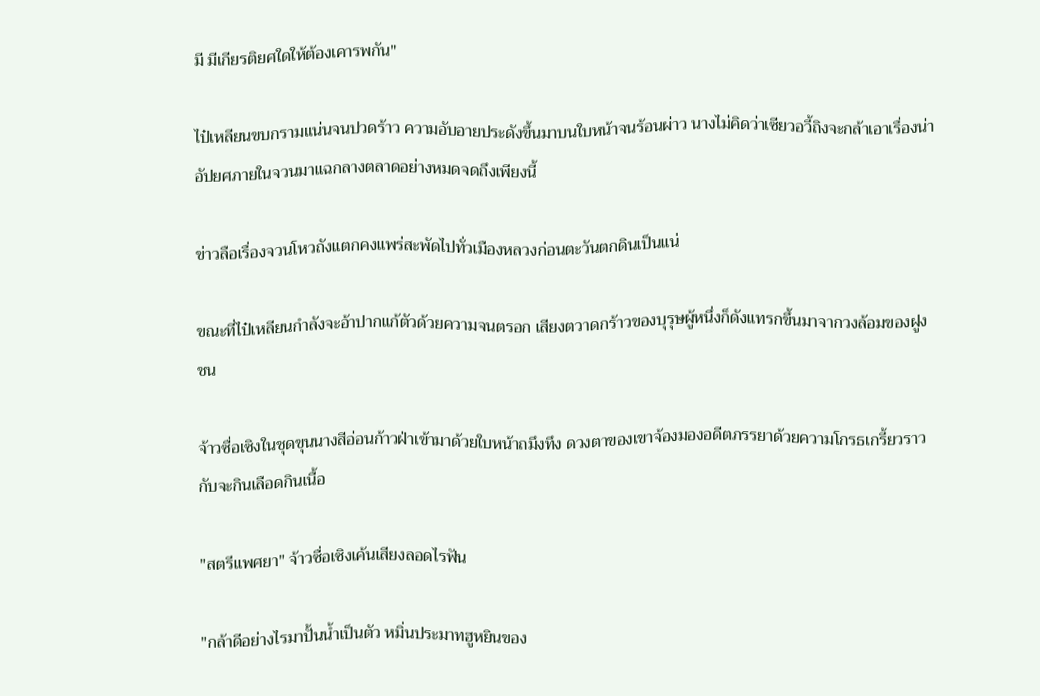มี มีเกียรติยศใดให้ต้องเคารพกัน"

ไป๋เหลียนขบกรามแน่นจนปวดร้าว ความอับอายประดังขึ้นมาบนใบหน้าจนร้อนผ่าว นางไม่คิดว่าเซียวอวี้ถิงจะกล้าเอาเรื่องน่าอัปยศภายในจวนมาแฉกลางตลาดอย่างหมดจดถึงเพียงนี้

ข่าวลือเรื่องจวนโหวถังแตกคงแพร่สะพัดไปทั่วเมืองหลวงก่อนตะวันตกดินเป็นแน่

ขณะที่ไป๋เหลียนกำลังจะอ้าปากแก้ตัวด้วยความจนตรอก เสียงตวาดกร้าวของบุรุษผู้หนึ่งก็ดังแทรกขึ้นมาจากวงล้อมของฝูงชน

จ้าวซื่อเซิงในชุดขุนนางสีอ่อนก้าวฝ่าเข้ามาด้วยใบหน้าถมึงทึง ดวงตาของเขาจ้องมองอดีตภรรยาด้วยความโกรธเกรี้ยวราวกับจะกินเลือดกินเนื้อ

"สตรีแพศยา" จ้าวซื่อเซิงเค้นเสียงลอดไรฟัน

"กล้าดีอย่างไรมาปั้นน้ำเป็นตัว หมิ่นประมาทฮูหยินของ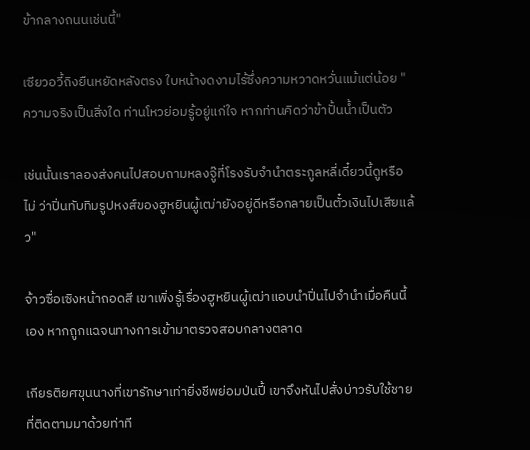ข้ากลางถนนเช่นนี้"

เซียวอวี้ถิงยืนหยัดหลังตรง ใบหน้างดงามไร้ซึ่งความหวาดหวั่นแม้แต่น้อย "ความจริงเป็นสิ่งใด ท่านโหวย่อมรู้อยู่แก่ใจ หากท่านคิดว่าข้าปั้นน้ำเป็นตัว

เช่นนั้นเราลองส่งคนไปสอบถามหลงจู๊ที่โรงรับจำนำตระกูลหลี่เดี๋ยวนี้ดูหรือไม่ ว่าปิ่นทับทิมรูปหงส์ของฮูหยินผู้เฒ่ายังอยู่ดีหรือกลายเป็นตั๋วเงินไปเสียแล้ว"

จ้าวซื่อเซิงหน้าถอดสี เขาเพิ่งรู้เรื่องฮูหยินผู้เฒ่าแอบนำปิ่นไปจำนำเมื่อคืนนี้เอง หากถูกแฉจนทางการเข้ามาตรวจสอบกลางตลาด

เกียรติยศขุนนางที่เขารักษาเท่ายิ่งชีพย่อมป่นปี้ เขาจึงหันไปสั่งบ่าวรับใช้ชายที่ติดตามมาด้วยท่าที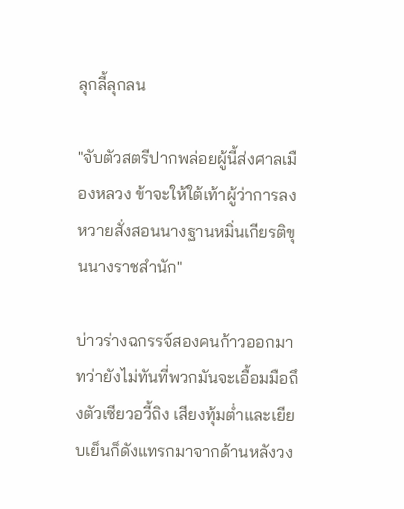ลุกลี้ลุกลน

"จับตัวสตรีปากพล่อยผู้นี้ส่งศาลเมืองหลวง ข้าจะให้ใต้เท้าผู้ว่าการลงหวายสั่งสอนนางฐานหมิ่นเกียรติขุนนางราชสำนัก"

บ่าวร่างฉกรรจ์สองคนก้าวออกมา ทว่ายังไม่ทันที่พวกมันจะเอื้อมมือถึงตัวเซียวอวี้ถิง เสียงทุ้มต่ำและเยียบเย็นก็ดังแทรกมาจากด้านหลังวง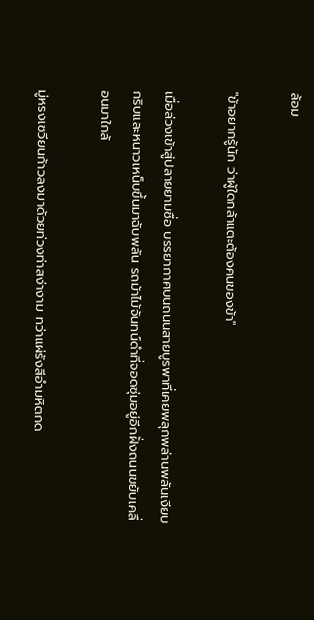ล้อม

"ข้าอยากรู้นัก ว่าผู้ใดกล้าแตะต้องคนของข้า"

เมื่อล่วงเข้าสู่ปลายยามซื่อ บรรยากาศบนถนนสายบูรพาที่เคยพลุกพล่านพลันเงียบกริบและหนาวเหน็บขึ้นมาฉับพลัน รถม้าไม้จันทน์ดำที่จอดซุ่มอยู่อีกฝั่งถนนขยับเคลื่อนมาใกล้

มู่หรงเซวียนก้าวลงมาด้วยท่วงท่าสง่างาม ทว่าแผ่รังสีอำมหิตกด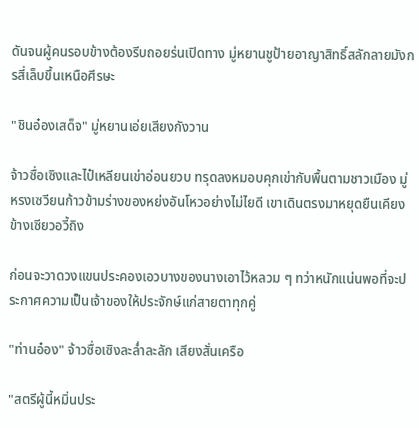ดันจนผู้คนรอบข้างต้องรีบถอยร่นเปิดทาง มู่หยานชูป้ายอาญาสิทธิ์สลักลายมังกรสี่เล็บขึ้นเหนือศีรษะ

"ชินอ๋องเสด็จ" มู่หยานเอ่ยเสียงกังวาน

จ้าวซื่อเซิงและไป๋เหลียนเข่าอ่อนยวบ ทรุดลงหมอบคุกเข่ากับพื้นตามชาวเมือง มู่หรงเซวียนก้าวข้ามร่างของหย่งอันโหวอย่างไม่ไยดี เขาเดินตรงมาหยุดยืนเคียงข้างเซียวอวี้ถิง

ก่อนจะวาดวงแขนประคองเอวบางของนางเอาไว้หลวม ๆ ทว่าหนักแน่นพอที่จะประกาศความเป็นเจ้าของให้ประจักษ์แก่สายตาทุกคู่

"ท่านอ๋อง" จ้าวซื่อเซิงละล่ำละลัก เสียงสั่นเครือ

"สตรีผู้นี้หมิ่นประ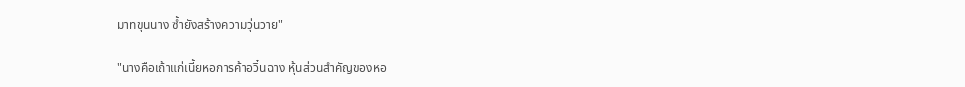มาทขุนนาง ซ้ำยังสร้างความวุ่นวาย"

"นางคือเถ้าแก่เนี้ยหอการค้าอวิ๋นฉาง หุ้นส่วนสำคัญของหอ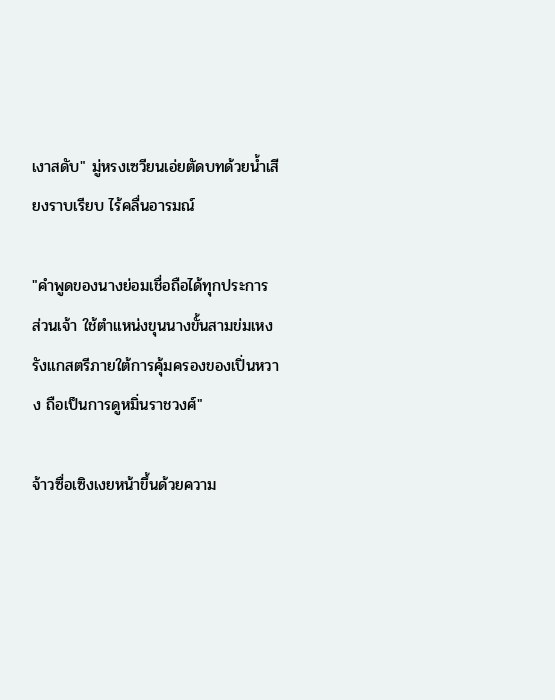เงาสดับ" มู่หรงเซวียนเอ่ยตัดบทด้วยน้ำเสียงราบเรียบ ไร้คลื่นอารมณ์

"คำพูดของนางย่อมเชื่อถือได้ทุกประการ ส่วนเจ้า ใช้ตำแหน่งขุนนางขั้นสามข่มเหงรังแกสตรีภายใต้การคุ้มครองของเปิ่นหวาง ถือเป็นการดูหมิ่นราชวงศ์"

จ้าวซื่อเซิงเงยหน้าขึ้นด้วยความ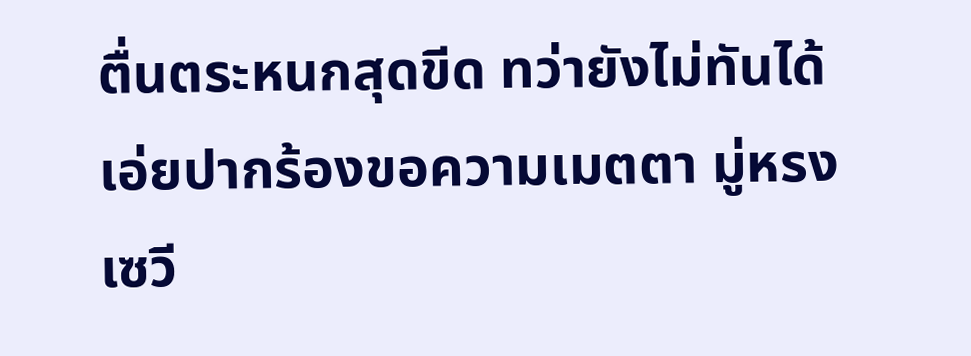ตื่นตระหนกสุดขีด ทว่ายังไม่ทันได้เอ่ยปากร้องขอความเมตตา มู่หรงเซวี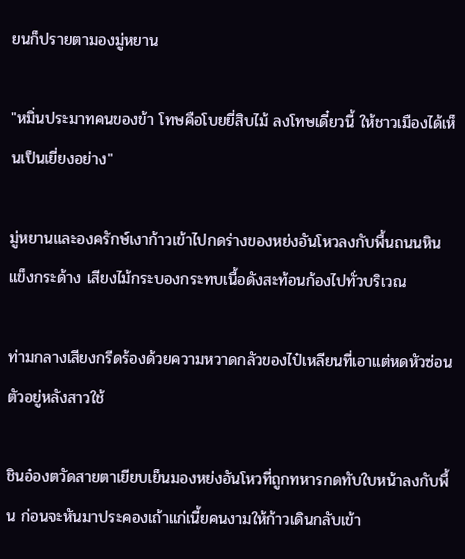ยนก็ปรายตามองมู่หยาน

"หมิ่นประมาทคนของข้า โทษคือโบยยี่สิบไม้ ลงโทษเดี๋ยวนี้ ให้ชาวเมืองได้เห็นเป็นเยี่ยงอย่าง"

มู่หยานและองครักษ์เงาก้าวเข้าไปกดร่างของหย่งอันโหวลงกับพื้นถนนหินแข็งกระด้าง เสียงไม้กระบองกระทบเนื้อดังสะท้อนก้องไปทั่วบริเวณ

ท่ามกลางเสียงกรีดร้องด้วยความหวาดกลัวของไป๋เหลียนที่เอาแต่หดหัวซ่อนตัวอยู่หลังสาวใช้

ชินอ๋องตวัดสายตาเยียบเย็นมองหย่งอันโหวที่ถูกทหารกดทับใบหน้าลงกับพื้น ก่อนจะหันมาประคองเถ้าแก่เนี้ยคนงามให้ก้าวเดินกลับเข้า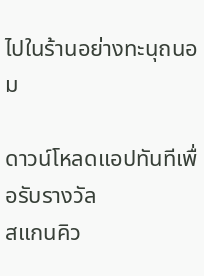ไปในร้านอย่างทะนุถนอม

ดาวน์โหลดแอปทันทีเพื่อรับรางวัล
สแกนคิว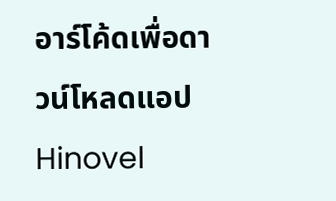อาร์โค้ดเพื่อดาวน์โหลดแอปHinovel